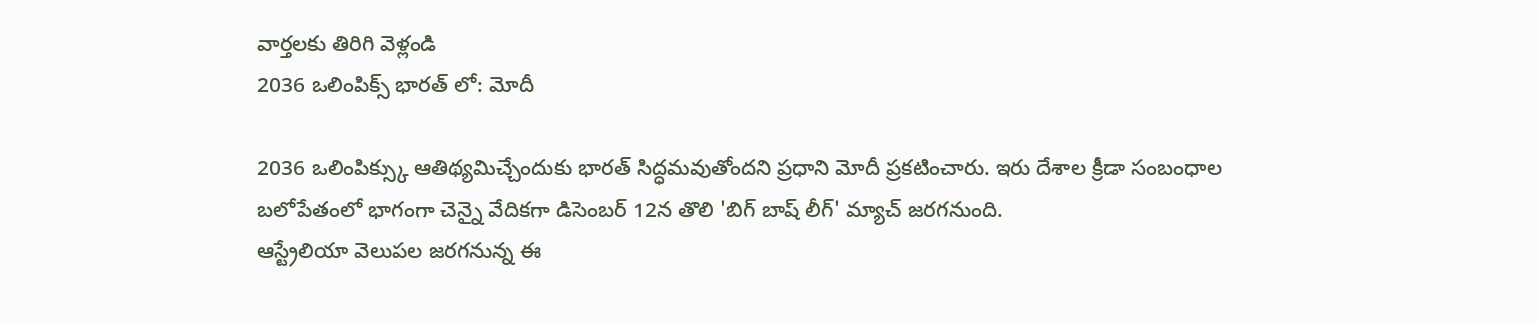వార్తలకు తిరిగి వెళ్లండి
2036 ఒలింపిక్స్ భారత్ లో: మోదీ

2036 ఒలింపిక్స్కు ఆతిథ్యమిచ్చేందుకు భారత్ సిద్ధమవుతోందని ప్రధాని మోదీ ప్రకటించారు. ఇరు దేశాల క్రీడా సంబంధాల బలోపేతంలో భాగంగా చెన్నై వేదికగా డిసెంబర్ 12న తొలి 'బిగ్ బాష్ లీగ్' మ్యాచ్ జరగనుంది.
ఆస్ట్రేలియా వెలుపల జరగనున్న ఈ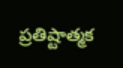ప్రతిష్టాత్మక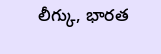లీగ్కు, భారత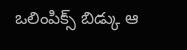ఒలింపిక్స్ బిడ్కు ఆ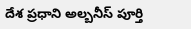దేశ ప్రధాని అల్బనీస్ పూర్తి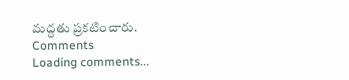మద్దతు ప్రకటించారు.
Comments
Loading comments...